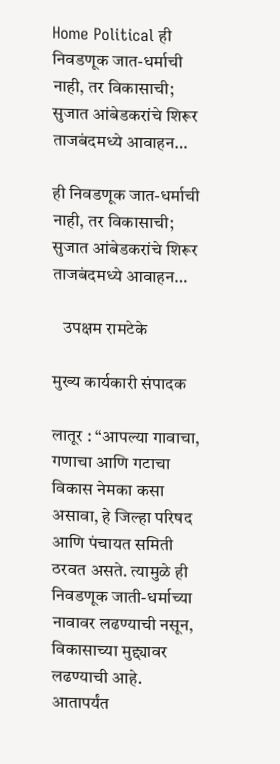Home Political ही निवडणूक जात-धर्माची नाही, तर विकासाची; सुजात आंबेडकरांचे शिरूर ताजबंदमध्ये आवाहन…

ही निवडणूक जात-धर्माची नाही, तर विकासाची; सुजात आंबेडकरांचे शिरूर ताजबंदमध्ये आवाहन…

   उपक्षम रामटेके

मुख्य कार्यकारी संपादक

लातूर : “आपल्या गावाचा, गणाचा आणि गटाचा विकास नेमका कसा असावा, हे जिल्हा परिषद आणि पंचायत समिती ठरवत असते. त्यामुळे ही निवडणूक जाती-धर्माच्या नावावर लढण्याची नसून, विकासाच्या मुद्द्यावर लढण्याची आहे. आतापर्यंत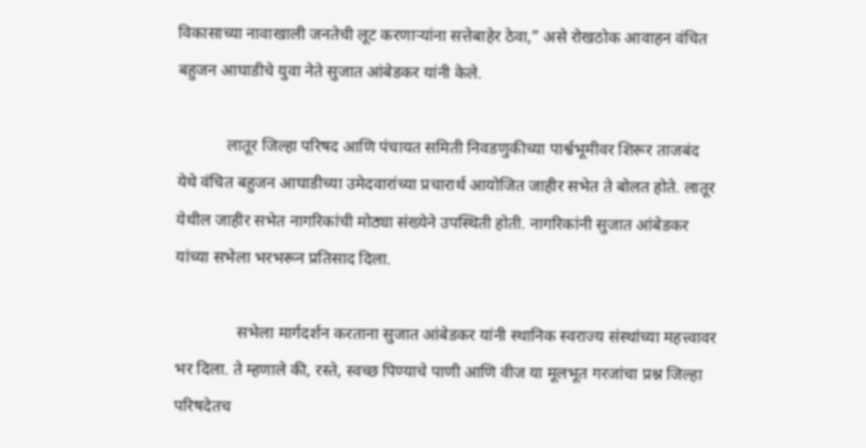विकासाच्या नावाखाली जनतेची लूट करणाऱ्यांना सत्तेबाहेर ठेवा,” असे रोखठोक आवाहन वंचित बहुजन आघाडीचे युवा नेते सुजात आंबेडकर यांनी केले.

            लातूर जिल्हा परिषद आणि पंचायत समिती निवडणुकीच्या पार्श्वभूमीवर शिरूर ताजबंद येथे वंचित बहुजन आघाडीच्या उमेदवारांच्या प्रचारार्थ आयोजित जाहीर सभेत ते बोलत होते. लातूर येथील जाहीर सभेत नागरिकांची मोठ्या संख्येने उपस्थिती होती. नागरिकांनी सुजात आंबेडकर यांच्या सभेला भरभरून प्रतिसाद दिला.

               सभेला मार्गदर्शन करताना सुजात आंबेडकर यांनी स्थानिक स्वराज्य संस्थांच्या महत्त्वावर भर दिला. ते म्हणाले की, रस्ते, स्वच्छ पिण्याचे पाणी आणि वीज या मूलभूत गरजांचा प्रश्न जिल्हा परिषदेतच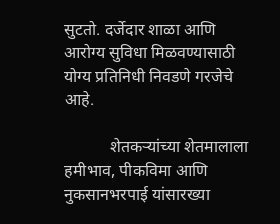सुटतो. दर्जेदार शाळा आणि आरोग्य सुविधा मिळवण्यासाठी योग्य प्रतिनिधी निवडणे गरजेचे आहे.

           शेतकऱ्यांच्या शेतमालाला हमीभाव, पीकविमा आणि नुकसानभरपाई यांसारख्या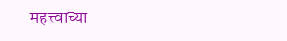महत्त्वाच्या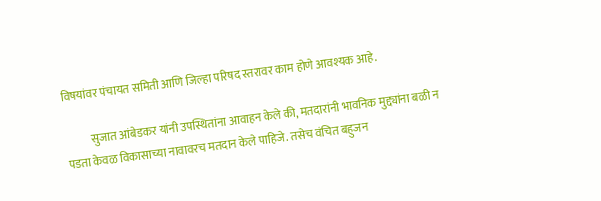विषयांवर पंचायत समिती आणि जिल्हा परिषद स्तरावर काम होणे आवश्यक आहे.

           सुजात आंबेडकर यांनी उपस्थितांना आवाहन केले की, मतदारांनी भावनिक मुद्द्यांना बळी न पडता केवळ विकासाच्या नावावरच मतदान केले पाहिजे. तसेच वंचित बहुजन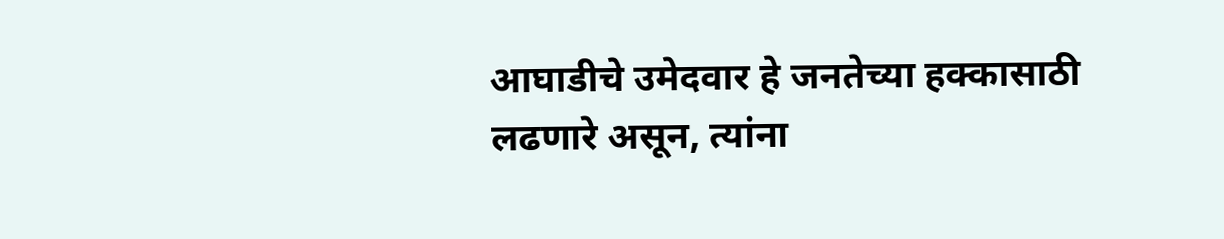आघाडीचे उमेदवार हे जनतेच्या हक्कासाठी लढणारे असून, त्यांना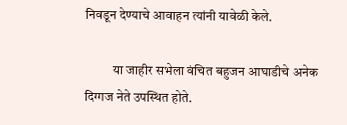निवडून देण्याचे आवाहन त्यांनी यावेळी केले.

           या जाहीर सभेला वंचित बहुजन आघाडीचे अनेक दिग्गज नेते उपस्थित होते.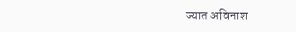ज्यात अविनाश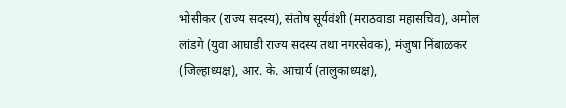भोसीकर (राज्य सदस्य), संतोष सूर्यवंशी (मराठवाडा महासचिव), अमोल लांडगे (युवा आघाडी राज्य सदस्य तथा नगरसेवक), मंजुषा निंबाळकर (जिल्हाध्यक्ष), आर. के. आचार्य (तालुकाध्यक्ष),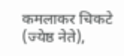कमलाकर चिकटे (ज्येष्ठ नेते),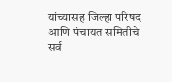यांच्यासह जिल्हा परिषद आणि पंचायत समितीचे सर्व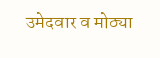उमेदवार व मोठ्या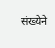संख्येने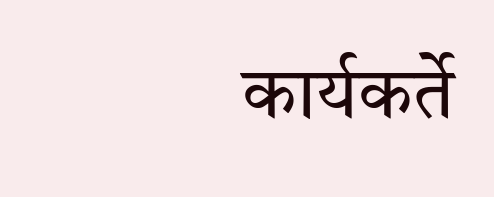कार्यकर्ते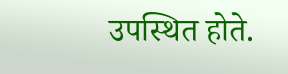उपस्थित होते.